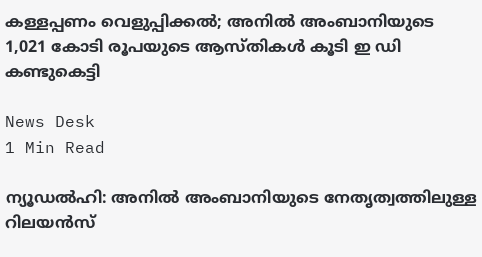കള്ളപ്പണം വെളുപ്പിക്കല്‍; അനില്‍ അംബാനിയുടെ 1,021 കോടി രൂപയുടെ ആസ്തികള്‍ കൂടി ഇ ഡി കണ്ടുകെട്ടി

News Desk
1 Min Read

ന്യൂഡല്‍ഹി: അനില്‍ അംബാനിയുടെ നേതൃത്വത്തിലുള്ള റിലയന്‍സ്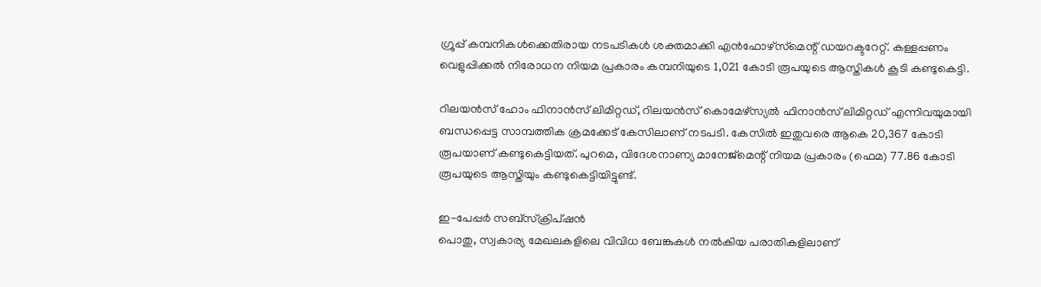ഗ്രൂപ്പ് കമ്പനികള്‍ക്കെതിരായ നടപടികള്‍ ശക്തമാക്കി എന്‍ഫോഴ്‌സ്‌മെന്റ് ഡയറക്ടറേറ്റ്. കള്ളപ്പണം വെളുപ്പിക്കല്‍ നിരോധന നിയമ പ്രകാരം കമ്പനിയുടെ 1,021 കോടി രൂപയുടെ ആസ്തികള്‍ കൂടി കണ്ടുകെട്ടി.

റിലയന്‍സ് ഹോം ഫിനാന്‍സ് ലിമിറ്റഡ്, റിലയന്‍സ് കൊമേഴ്സ്യല്‍ ഫിനാന്‍സ് ലിമിറ്റഡ് എന്നിവയുമായി ബന്ധപ്പെട്ട സാമ്പത്തിക ക്രമക്കേട് കേസിലാണ് നടപടി. കേസില്‍ ഇതുവരെ ആകെ 20,367 കോടി രൂപയാണ് കണ്ടുകെട്ടിയത്. പുറമെ, വിദേശനാണ്യ മാനേജ്മെന്റ് നിയമ പ്രകാരം (ഫെമ) 77.86 കോടി രൂപയുടെ ആസ്തിയും കണ്ടുകെട്ടിയിട്ടുണ്ട്.

ഇ-പേപ്പർ സബ്സ്ക്രിപ്ഷൻ
പൊതു, സ്വകാര്യ മേഖലകളിലെ വിവിധ ബേങ്കുകള്‍ നല്‍കിയ പരാതികളിലാണ്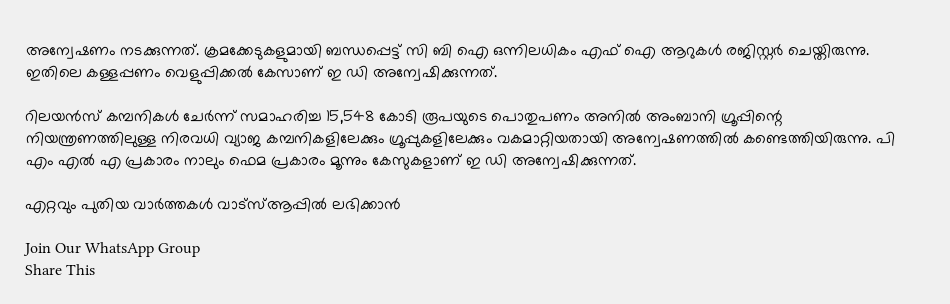അന്വേഷണം നടക്കുന്നത്. ക്രമക്കേടുകളുമായി ബന്ധപ്പെട്ട് സി ബി ഐ ഒന്നിലധികം എഫ് ഐ ആറുകള്‍ രജിസ്റ്റര്‍ ചെയ്തിരുന്നു. ഇതിലെ കള്ളപ്പണം വെളുപ്പിക്കല്‍ കേസാണ് ഇ ഡി അന്വേഷിക്കുന്നത്.

റിലയന്‍സ് കമ്പനികള്‍ ചേര്‍ന്ന് സമാഹരിച്ച 15,548 കോടി രൂപയുടെ പൊതുപണം അനില്‍ അംബാനി ഗ്രൂപ്പിന്റെ നിയന്ത്രണത്തിലുള്ള നിരവധി വ്യാജ കമ്പനികളിലേക്കും ഗ്രൂപ്പുകളിലേക്കും വകമാറ്റിയതായി അന്വേഷണത്തില്‍ കണ്ടെത്തിയിരുന്നു. പി എം എല്‍ എ പ്രകാരം നാലും ഫെമ പ്രകാരം മൂന്നും കേസുകളാണ് ഇ ഡി അന്വേഷിക്കുന്നത്.

എറ്റവും പുതിയ വാർത്തകൾ വാട്സ്ആപ്പിൽ ലഭിക്കാൻ

Join Our WhatsApp Group
Share This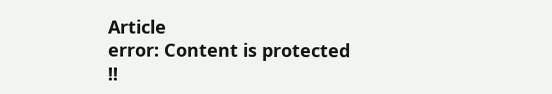Article
error: Content is protected !!